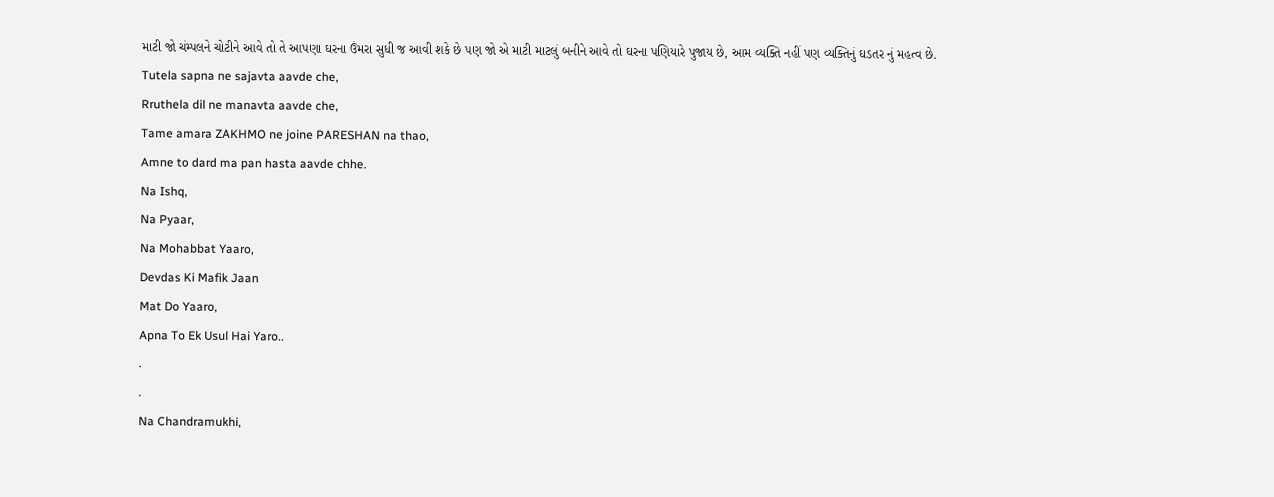માટી જો ચંમ્પલને ચોટીને આવે તો તે આપણા ઘરના ઉંમરા સુધી જ આવી શકે છે પણ જો એ માટી માટલું બનીને આવે તો ઘરના પણિયારે પુજાય છે, આમ વ્યક્તિ નહીં પણ વ્યક્તિનું ઘડતર નું મહત્વ છે.
Tutela sapna ne sajavta aavde che,
Rruthela dil ne manavta aavde che,
Tame amara ZAKHMO ne joine PARESHAN na thao,
Amne to dard ma pan hasta aavde chhe.
Na Ishq,
Na Pyaar,
Na Mohabbat Yaaro,
Devdas Ki Mafik Jaan
Mat Do Yaaro,
Apna To Ek Usul Hai Yaro..
.
.
Na Chandramukhi,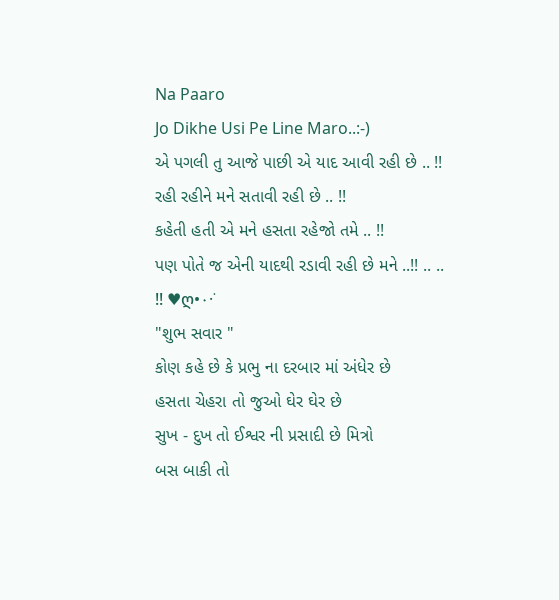Na Paaro
Jo Dikhe Usi Pe Line Maro..:-)
એ પગલી તુ આજે પાછી એ યાદ આવી રહી છે .. !!
રહી રહીને મને સતાવી રહી છે .. !!
કહેતી હતી એ મને હસતા રહેજો તમે .. !!
પણ પોતે જ એની યાદથી રડાવી રહી છે મને ..!! .. .. !! ♥ღ•٠·˙
"શુભ સવાર "
કોણ કહે છે કે પ્રભુ ના દરબાર માં અંધેર છે
હસતા ચેહરા તો જુઓ ઘેર ઘેર છે
સુખ - દુખ તો ઈશ્વર ની પ્રસાદી છે મિત્રો
બસ બાકી તો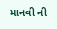માનવી ની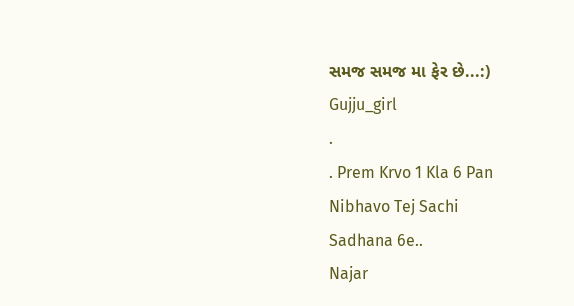સમજ સમજ મા ફેર છે...:)
Gujju_girl
.
. Prem Krvo 1 Kla 6 Pan
Nibhavo Tej Sachi
Sadhana 6e..
Najar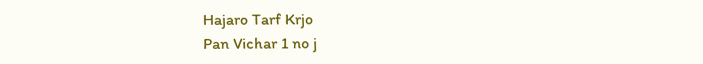Hajaro Tarf Krjo
Pan Vichar 1 no j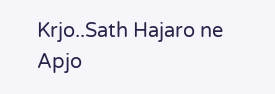Krjo..Sath Hajaro ne
Apjo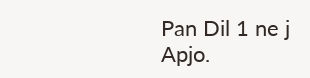Pan Dil 1 ne j
Apjo.